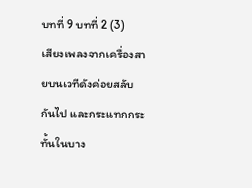บทที่ 9 บทที่ 2 (3)
เสียงเพลงจากเครื่องสายบนเวทีดังค่อยสลับกันไป และกระแทกกระทั้นในบาง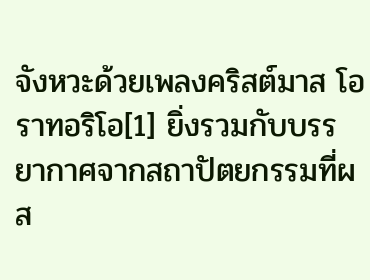จังหวะด้วยเพลงคริสต์มาส โอราทอริโอ[1] ยิ่งรวมกับบรรยากาศจากสถาปัตยกรรมที่ผส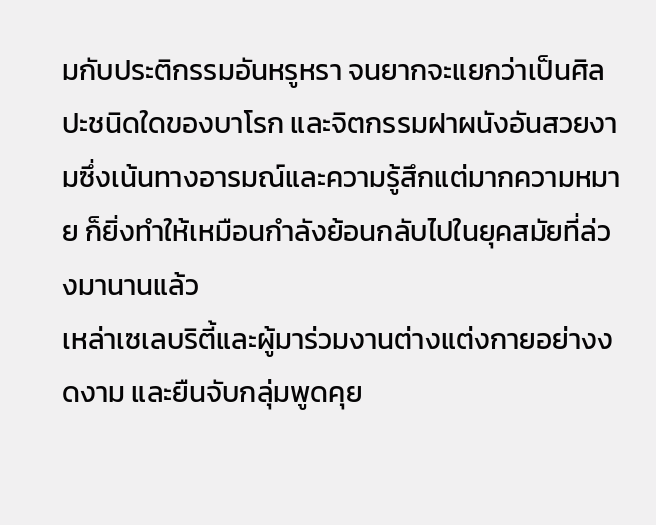มกับประติกรรมอันหรูหรา จนยากจะแยกว่าเป็นศิลปะชนิดใดของบาโรก และจิตกรรมฝาผนังอันสวยงามซึ่งเน้นทางอารมณ์และความรู้สึกแต่มากความหมาย ก็ยิ่งทำให้เหมือนกำลังย้อนกลับไปในยุคสมัยที่ล่วงมานานแล้ว
เหล่าเซเลบริตี้และผู้มาร่วมงานต่างแต่งกายอย่างงดงาม และยืนจับกลุ่มพูดคุย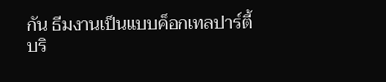กัน ธีมงานเป็นแบบค็อกเทลปาร์ตี้ บริ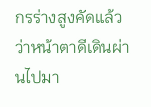กรร่างสูงคัดแล้วว่าหน้าตาดีเดินผ่านไปมา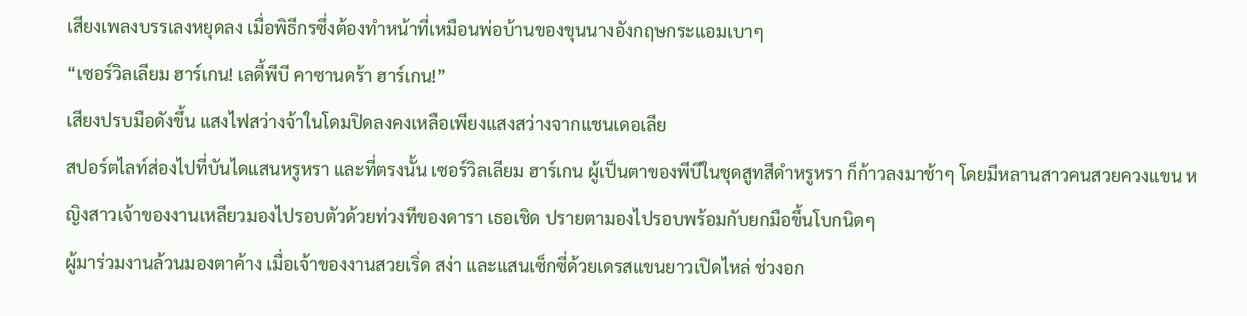เสียงเพลงบรรเลงหยุดลง เมื่อพิธีกรซึ่งต้องทำหน้าที่เหมือนพ่อบ้านของขุนนางอังกฤษกระแอมเบาๆ
“เซอร์วิลเลียม ฮาร์เกน! เลดี้พีบี คาซานดร้า ฮาร์เกน!”
เสียงปรบมือดังขึ้น แสงไฟสว่างจ้าในโดมปิดลงคงเหลือเพียงแสงสว่างจากแชนเดอเลีย
สปอร์ตไลท์ส่องไปที่บันไดแสนหรูหรา และที่ตรงนั้น เซอร์วิลเลียม ฮาร์เกน ผู้เป็นตาของพีบีในชุดสูทสีดำหรูหรา ก็ก้าวลงมาช้าๆ โดยมีหลานสาวคนสวยควงแขน หญิงสาวเจ้าของงานเหลียวมองไปรอบตัวด้วยท่วงทีของดารา เธอเชิด ปรายตามองไปรอบพร้อมกับยกมือขึ้นโบกนิดๆ
ผู้มาร่วมงานล้วนมองตาค้าง เมื่อเจ้าของงานสวยเริ่ด สง่า และแสนเซ็กซี่ด้วยเดรสแขนยาวเปิดไหล่ ช่วงอก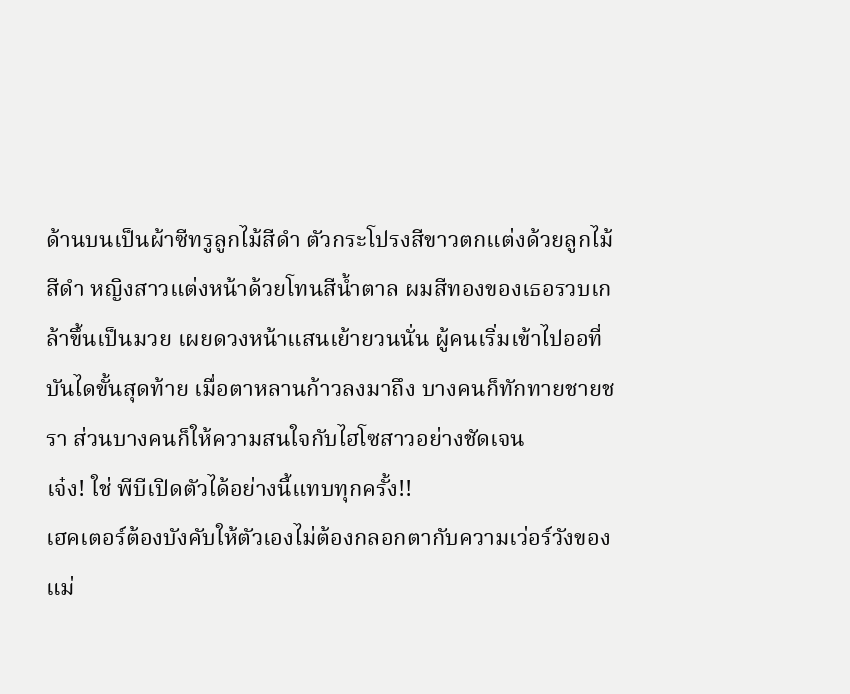ด้านบนเป็นผ้าซีทรูลูกไม้สีดำ ตัวกระโปรงสีขาวตกแต่งด้วยลูกไม้สีดำ หญิงสาวแต่งหน้าด้วยโทนสีน้ำตาล ผมสีทองของเธอรวบเกล้าขึ้นเป็นมวย เผยดวงหน้าแสนเย้ายวนนั่น ผู้คนเริ่มเข้าไปออที่บันไดขั้นสุดท้าย เมื่อตาหลานก้าวลงมาถึง บางคนก็ทักทายชายชรา ส่วนบางคนก็ให้ความสนใจกับไฮโซสาวอย่างชัดเจน
เจ๋ง! ใช่ พีบีเปิดตัวได้อย่างนี้แทบทุกครั้ง!!
เฮคเตอร์ต้องบังคับให้ตัวเองไม่ต้องกลอกตากับความเว่อร์วังของแม่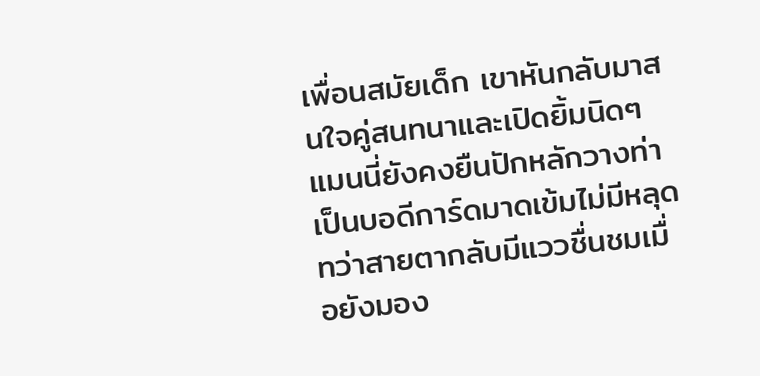เพื่อนสมัยเด็ก เขาหันกลับมาสนใจคู่สนทนาและเปิดยิ้มนิดๆ แมนนี่ยังคงยืนปักหลักวางท่าเป็นบอดีการ์ดมาดเข้มไม่มีหลุด ทว่าสายตากลับมีแววชื่นชมเมื่อยังมอง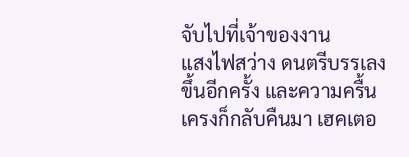จับไปที่เจ้าของงาน
แสงไฟสว่าง ดนตรีบรรเลงขึ้นอีกครั้ง และความครื้นเครงก็กลับคืนมา เฮคเตอ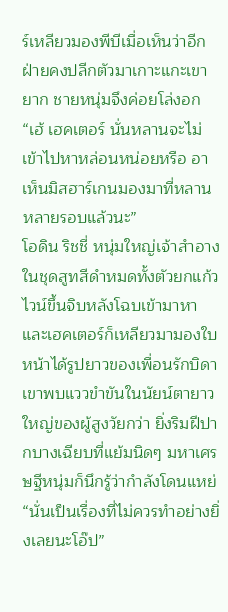ร์เหลียวมองพีบีเมื่อเห็นว่าอีกฝ่ายคงปลีกตัวมาเกาะแกะเขายาก ชายหนุ่มจึงค่อยโล่งอก
“เฮ้ เฮคเตอร์ นั่นหลานจะไม่เข้าไปหาหล่อนหน่อยหรือ อาเห็นมิสฮาร์เกนมองมาที่หลานหลายรอบแล้วนะ”
โอดิน ริชชี่ หนุ่มใหญ่เจ้าสำอาง ในชุดสูทสีดำหมดทั้งตัวยกแก้วไวน์ขึ้นจิบหลังโฉบเข้ามาหา และเฮคเตอร์ก็เหลียวมามองใบหน้าได้รูปยาวของเพื่อนรักบิดา เขาพบแววขำขันในนัยน์ตายาวใหญ่ของผู้สูงวัยกว่า ยิ่งริมฝีปากบางเฉียบที่แย้มนิดๆ มหาเศรษฐีหนุ่มก็นึกรู้ว่ากำลังโดนแหย่
“นั่นเป็นเรื่องที่ไม่ควรทำอย่างยิ่งเลยนะโอ๊ป”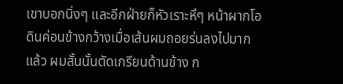เขาบอกนิ่งๆ และอีกฝ่ายก็หัวเราะหึๆ หน้าผากโอดินค่อนข้างกว้างเมื่อเส้นผมถอยร่นลงไปมากแล้ว ผมสั้นนั้นตัดเกรียนด้านข้าง ก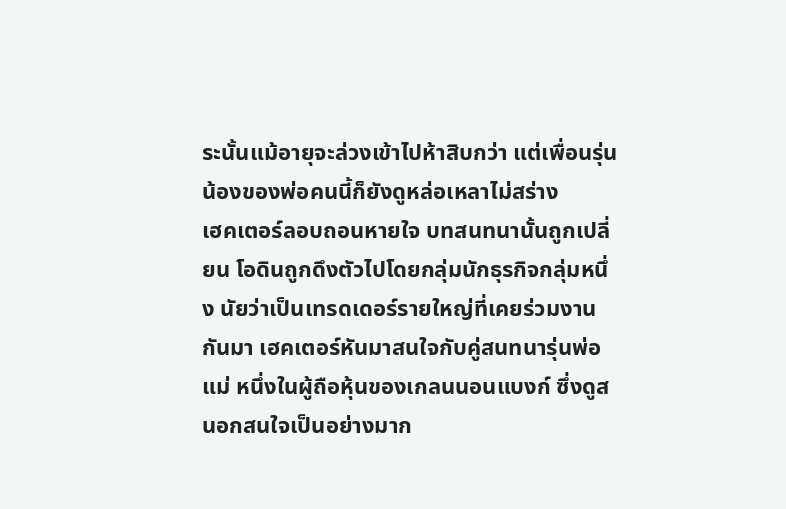ระนั้นแม้อายุจะล่วงเข้าไปห้าสิบกว่า แต่เพื่อนรุ่นน้องของพ่อคนนี้ก็ยังดูหล่อเหลาไม่สร่าง
เฮคเตอร์ลอบถอนหายใจ บทสนทนานั้นถูกเปลี่ยน โอดินถูกดึงตัวไปโดยกลุ่มนักธุรกิจกลุ่มหนึ่ง นัยว่าเป็นเทรดเดอร์รายใหญ่ที่เคยร่วมงานกันมา เฮคเตอร์หันมาสนใจกับคู่สนทนารุ่นพ่อแม่ หนึ่งในผู้ถือหุ้นของเกลนนอนแบงก์ ซึ่งดูสนอกสนใจเป็นอย่างมาก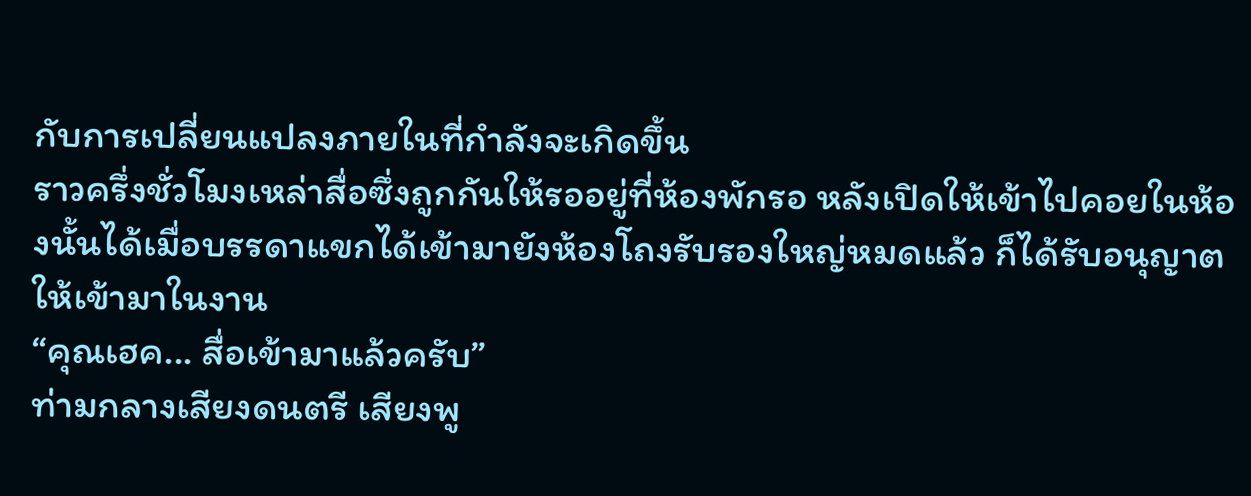กับการเปลี่ยนแปลงภายในที่กำลังจะเกิดขึ้น
ราวครึ่งชั่วโมงเหล่าสื่อซึ่งถูกกันให้รออยู่ที่ห้องพักรอ หลังเปิดให้เข้าไปคอยในห้องนั้นได้เมื่อบรรดาแขกได้เข้ามายังห้องโถงรับรองใหญ่หมดแล้ว ก็ได้รับอนุญาตให้เข้ามาในงาน
“คุณเฮค... สื่อเข้ามาแล้วครับ”
ท่ามกลางเสียงดนตรี เสียงพู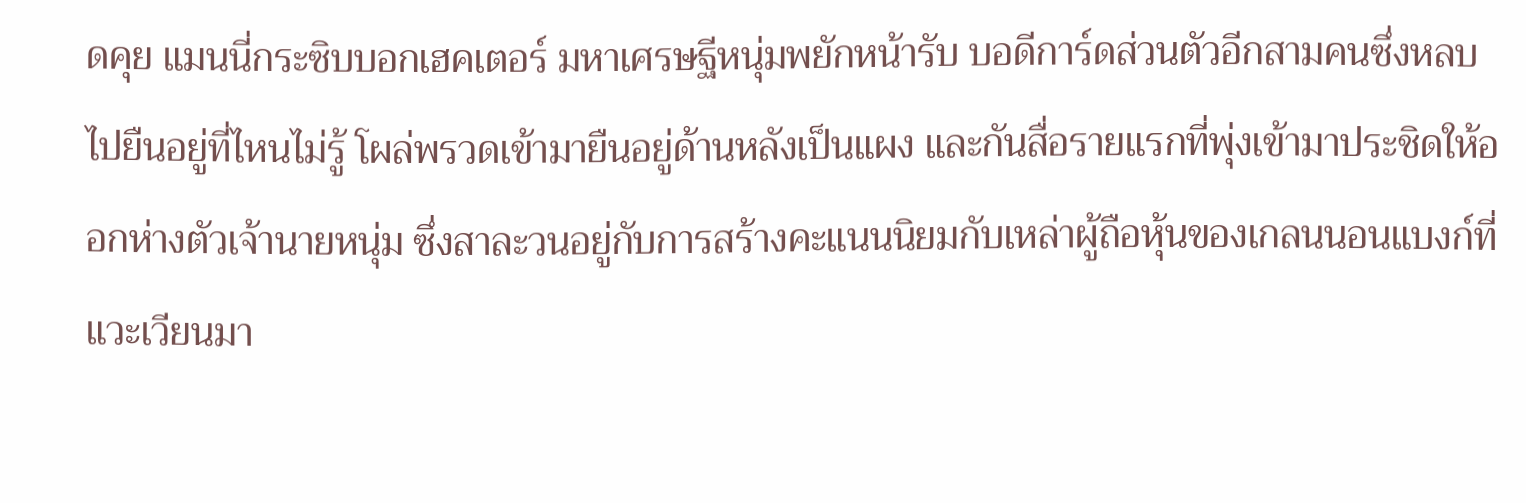ดคุย แมนนี่กระซิบบอกเฮคเตอร์ มหาเศรษฐีหนุ่มพยักหน้ารับ บอดีการ์ดส่วนตัวอีกสามคนซึ่งหลบไปยืนอยู่ที่ไหนไม่รู้ โผล่พรวดเข้ามายืนอยู่ด้านหลังเป็นแผง และกันสื่อรายแรกที่พุ่งเข้ามาประชิดให้ออกห่างตัวเจ้านายหนุ่ม ซึ่งสาละวนอยู่กับการสร้างคะแนนนิยมกับเหล่าผู้ถือหุ้นของเกลนนอนแบงก์ที่แวะเวียนมา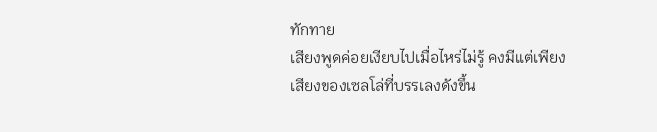ทักทาย
เสียงพูดค่อยเงียบไปเมื่อไหร่ไม่รู้ คงมีแต่เพียงเสียงของเซลโล่ที่บรรเลงดังขึ้น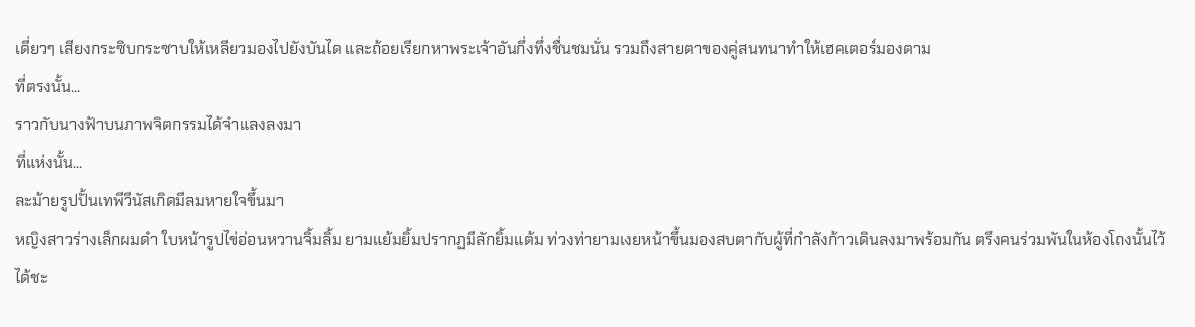เดี่ยวๆ เสียงกระซิบกระซาบให้เหลียวมองไปยังบันได และถ้อยเรียกหาพระเจ้าอันกึ่งทึ่งชื่นชมนั่น รวมถึงสายตาของคู่สนทนาทำให้เฮคเตอร์มองตาม
ที่ตรงนั้น...
ราวกับนางฟ้าบนภาพจิตกรรมได้จำแลงลงมา
ที่แห่งนั้น...
ละม้ายรูปปั้นเทพีวีนัสเกิดมีลมหายใจขึ้นมา
หญิงสาวร่างเล็กผมดำ ใบหน้ารูปไข่อ่อนหวานจิ้มลิ้ม ยามแย้มยิ้มปรากฏมีลักยิ้มแต้ม ท่วงท่ายามเงยหน้าขึ้นมองสบตากับผู้ที่กำลังก้าวเดินลงมาพร้อมกัน ตรึงคนร่วมพันในห้องโถงนั้นไว้ได้ชะ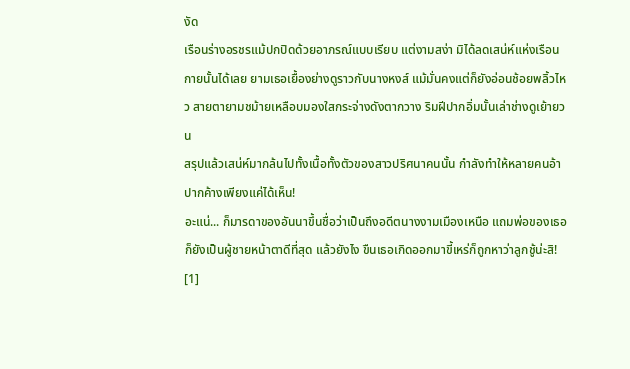งัด
เรือนร่างอรชรแม้ปกปิดด้วยอาภรณ์แบบเรียบ แต่งามสง่า มิได้ลดเสน่ห์แห่งเรือนกายนั้นได้เลย ยามเธอเยื้องย่างดูราวกับนางหงส์ แม้มั่นคงแต่ก็ยังอ่อนช้อยพลิ้วไหว สายตายามชม้ายเหลือบมองใสกระจ่างดังตากวาง ริมฝีปากอิ่มนั้นเล่าช่างดูเย้ายวน
สรุปแล้วเสน่ห์มากล้นไปทั้งเนื้อทั้งตัวของสาวปริศนาคนนั้น กำลังทำให้หลายคนอ้าปากค้างเพียงแค่ได้เห็น!
อะแน่... ก็มารดาของอันนาขึ้นชื่อว่าเป็นถึงอดีตนางงามเมืองเหนือ แถมพ่อของเธอก็ยังเป็นผู้ชายหน้าตาดีที่สุด แล้วยังไง ขืนเธอเกิดออกมาขี้เหร่ก็ถูกหาว่าลูกชู้น่ะสิ!
[1]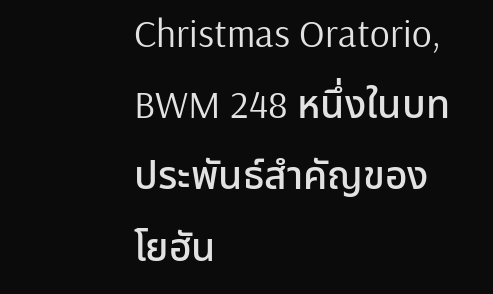Christmas Oratorio, BWM 248 หนึ่งในบทประพันธ์สำคัญของ โยฮัน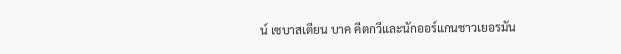น์ เซบาสเตียน บาค คีตกวีและนักออร์แกนชาวเยอรมัน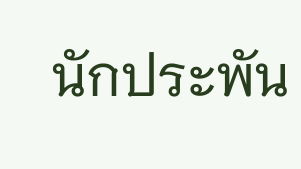นักประพัน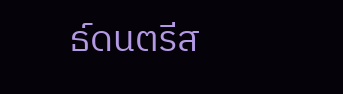ธ์ดนตรีส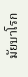มัยบาโรก